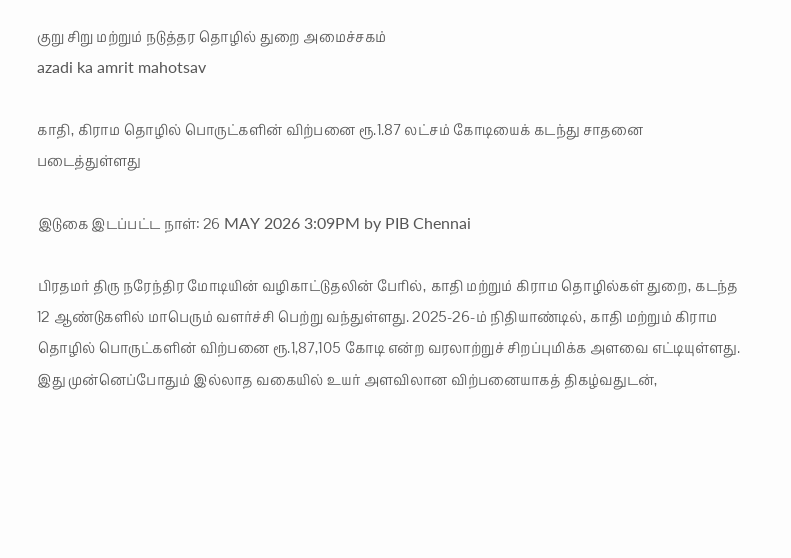குறு சிறு மற்றும் நடுத்தர தொழில் துறை அமைச்சகம்
azadi ka amrit mahotsav

காதி, கிராம தொழில் பொருட்களின் விற்பனை ரூ.1.87 லட்சம் கோடியைக் கடந்து சாதனை படைத்துள்ளது

இடுகை இடப்பட்ட நாள்: 26 MAY 2026 3:09PM by PIB Chennai

பிரதமர் திரு நரேந்திர மோடியின் வழிகாட்டுதலின் பேரில், காதி மற்றும் கிராம தொழில்கள் துறை, கடந்த 12 ஆண்டுகளில் மாபெரும் வளர்ச்சி பெற்று வந்துள்ளது. 2025-26-ம் நிதியாண்டில், காதி மற்றும் கிராம தொழில் பொருட்களின் விற்பனை ரூ.1,87,105 கோடி என்ற வரலாற்றுச் சிறப்புமிக்க அளவை எட்டியுள்ளது. இது முன்னெப்போதும் இல்லாத வகையில் உயர் அளவிலான விற்பனையாகத் திகழ்வதுடன்,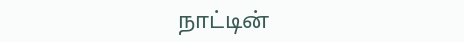நாட்டின்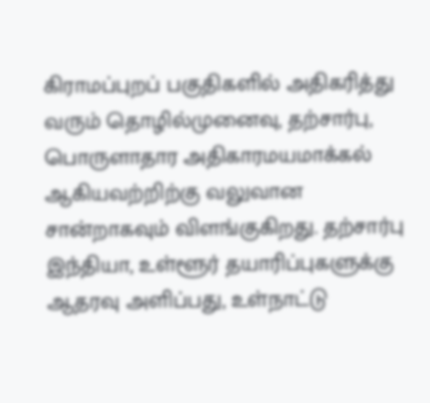கிராமப்புறப் பகுதிகளில் அதிகரித்து வரும் தொழில்முனைவு, தற்சார்பு, பொருளாதார அதிகாரமயமாக்கல் ஆகியவற்றிற்கு வலுவான  சான்றாகவும் விளங்குகிறது. தற்சார்பு இந்தியா, உள்ளூர் தயாரிப்புகளுக்கு ஆதரவு அளிப்பது, உள்நாட்டு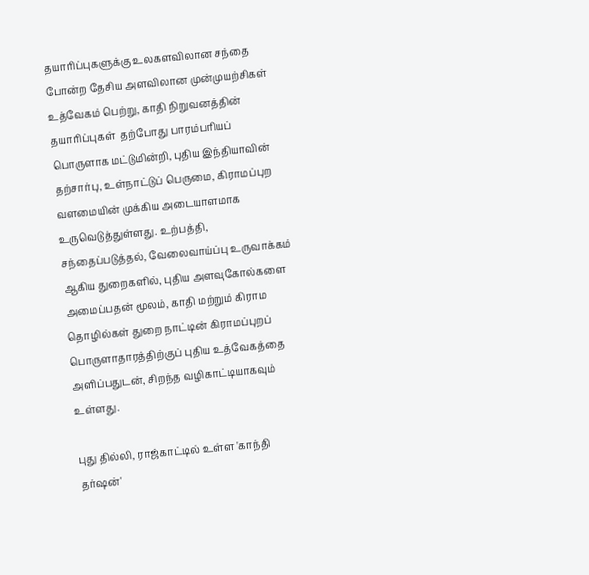தயாரிப்புகளுக்கு உலகளவிலான சந்தை போன்ற தேசிய அளவிலான முன்முயற்சிகள் உத்வேகம் பெற்று, காதி நிறுவனத்தின் தயாரிப்புகள்  தற்போது பாரம்பரியப் பொருளாக மட்டுமின்றி, புதிய இந்தியாவின் தற்சார்பு, உள்நாட்டுப் பெருமை, கிராமப்புற வளமையின் முக்கிய அடையாளமாக உருவெடுத்துள்ளது. உற்பத்தி, சந்தைப்படுத்தல், வேலைவாய்ப்பு உருவாக்கம் ஆகிய துறைகளில், புதிய அளவுகோல்களை அமைப்பதன் மூலம், காதி மற்றும் கிராம தொழில்கள் துறை நாட்டின் கிராமப்புறப் பொருளாதாரத்திற்குப் புதிய உத்வேகத்தை அளிப்பதுடன், சிறந்த வழிகாட்டியாகவும் உள்ளது.

புது தில்லி, ராஜ்காட்டில் உள்ள 'காந்தி தர்ஷன்'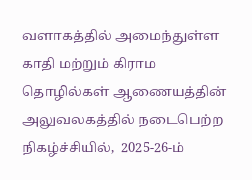வளாகத்தில் அமைந்துள்ள காதி மற்றும் கிராம தொழில்கள் ஆணையத்தின் அலுவலகத்தில் நடைபெற்ற நிகழ்ச்சியில்,  2025-26-ம்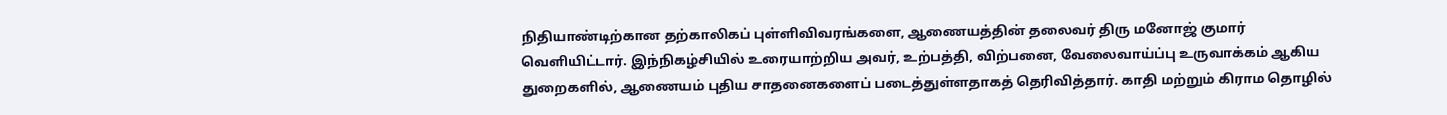நிதியாண்டிற்கான தற்காலிகப் புள்ளிவிவரங்களை, ஆணையத்தின் தலைவர் திரு மனோஜ் குமார் வெளியிட்டார். இந்நிகழ்சியில் உரையாற்றிய அவர், உற்பத்தி, விற்பனை, வேலைவாய்ப்பு உருவாக்கம் ஆகிய துறைகளில், ஆணையம் புதிய சாதனைகளைப் படைத்துள்ளதாகத் தெரிவித்தார். காதி மற்றும் கிராம தொழில்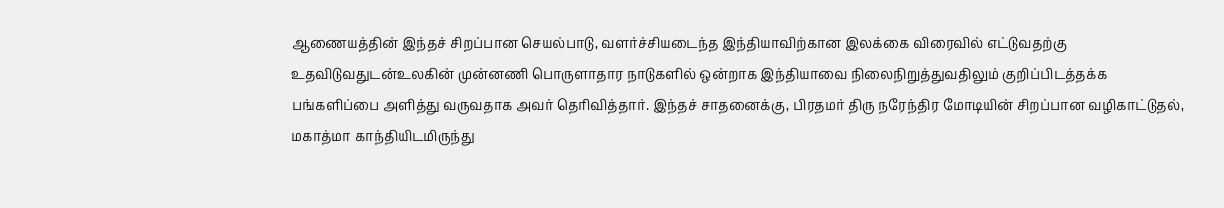ஆணையத்தின் இந்தச் சிறப்பான செயல்பாடு, வளர்ச்சியடைந்த இந்தியாவிற்கான இலக்கை விரைவில் எட்டுவதற்கு உதவிடுவதுடன்உலகின் முன்னணி பொருளாதார நாடுகளில் ஒன்றாக இந்தியாவை நிலைநிறுத்துவதிலும் குறிப்பிடத்தக்க பங்களிப்பை அளித்து வருவதாக அவர் தெரிவித்தார். இந்தச் சாதனைக்கு, பிரதமர் திரு நரேந்திர மோடியின் சிறப்பான வழிகாட்டுதல், மகாத்மா காந்தியிடமிருந்து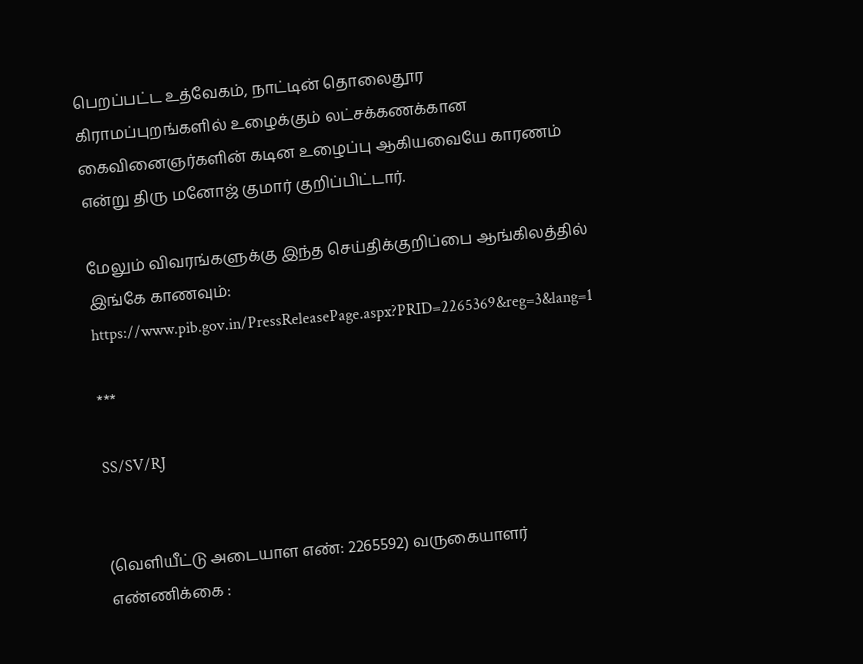பெறப்பட்ட உத்வேகம், நாட்டின் தொலைதூர கிராமப்புறங்களில் உழைக்கும் லட்சக்கணக்கான கைவினைஞர்களின் கடின உழைப்பு ஆகியவையே காரணம் என்று திரு மனோஜ் குமார் குறிப்பிட்டார்.

மேலும் விவரங்களுக்கு இந்த செய்திக்குறிப்பை ஆங்கிலத்தில் இங்கே காணவும்: https://www.pib.gov.in/PressReleasePage.aspx?PRID=2265369&reg=3&lang=1

***

SS/SV/RJ


(வெளியீட்டு அடையாள எண்: 2265592) வருகையாளர் எண்ணிக்கை :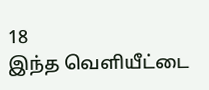18
இந்த வெளியீட்டை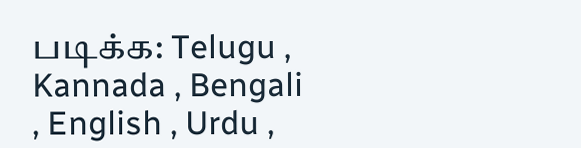படிக்க: Telugu , Kannada , Bengali , English , Urdu ,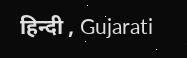हिन्दी , Gujarati